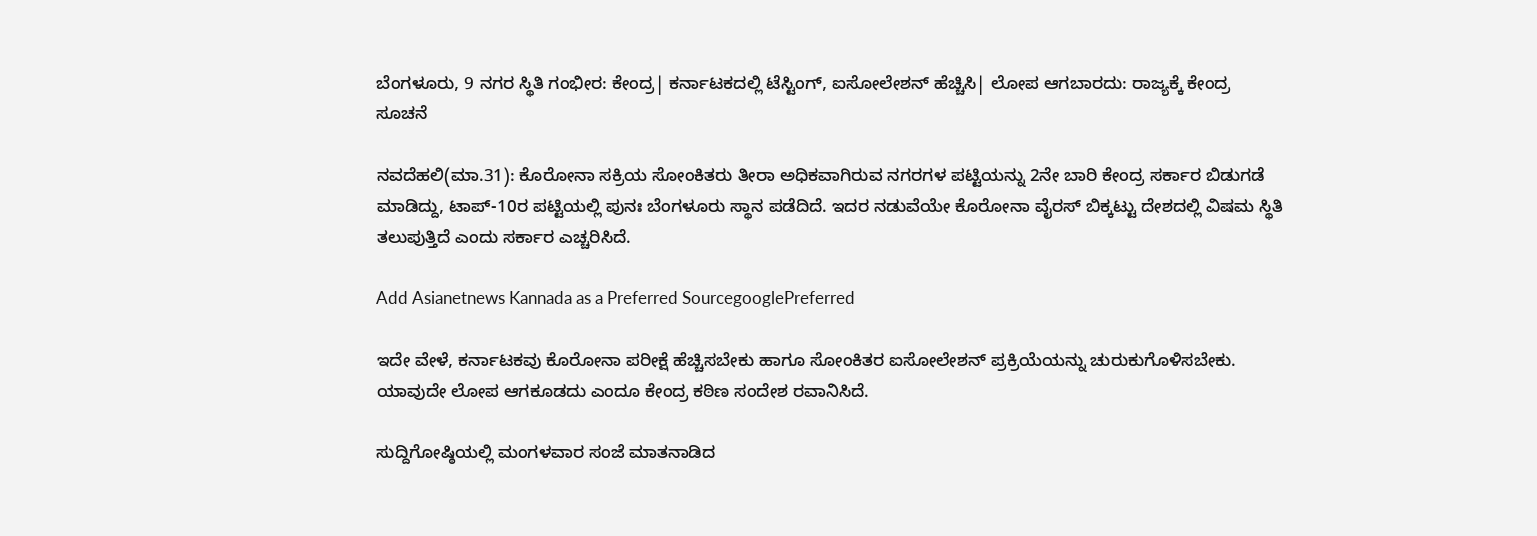ಬೆಂಗಳೂರು, 9 ನಗರ ಸ್ಥಿತಿ ಗಂಭೀರ: ಕೇಂದ್ರ| ಕರ್ನಾಟಕದಲ್ಲಿ ಟೆಸ್ಟಿಂಗ್‌, ಐಸೋಲೇಶನ್‌ ಹೆಚ್ಚಿಸಿ| ಲೋಪ ಆಗಬಾರದು: ರಾಜ್ಯಕ್ಕೆ ಕೇಂದ್ರ ಸೂಚನೆ

ನವದೆಹಲಿ(ಮಾ.31): ಕೊರೋನಾ ಸಕ್ರಿಯ ಸೋಂಕಿತರು ತೀರಾ ಅಧಿಕವಾಗಿರುವ ನಗರಗಳ ಪಟ್ಟಿಯನ್ನು 2ನೇ ಬಾರಿ ಕೇಂದ್ರ ಸರ್ಕಾರ ಬಿಡುಗಡೆ ಮಾಡಿದ್ದು, ಟಾಪ್‌-10ರ ಪಟ್ಟಿಯಲ್ಲಿ ಪುನಃ ಬೆಂಗಳೂರು ಸ್ಥಾನ ಪಡೆದಿದೆ. ಇದರ ನಡುವೆಯೇ ಕೊರೋನಾ ವೈರಸ್‌ ಬಿಕ್ಕಟ್ಟು ದೇಶದಲ್ಲಿ ವಿಷಮ ಸ್ಥಿತಿ ತಲುಪುತ್ತಿದೆ ಎಂದು ಸರ್ಕಾರ ಎಚ್ಚರಿಸಿದೆ.

Add Asianetnews Kannada as a Preferred SourcegooglePreferred

ಇದೇ ವೇಳೆ, ಕರ್ನಾಟಕವು ಕೊರೋನಾ ಪರೀಕ್ಷೆ ಹೆಚ್ಚಿಸಬೇಕು ಹಾಗೂ ಸೋಂಕಿತರ ಐಸೋಲೇಶನ್‌ ಪ್ರಕ್ರಿಯೆಯನ್ನು ಚುರುಕುಗೊಳಿಸಬೇಕು. ಯಾವುದೇ ಲೋಪ ಆಗಕೂಡದು ಎಂದೂ ಕೇಂದ್ರ ಕಠಿಣ ಸಂದೇಶ ರವಾನಿಸಿದೆ.

ಸುದ್ದಿಗೋಷ್ಠಿಯಲ್ಲಿ ಮಂಗಳವಾರ ಸಂಜೆ ಮಾತನಾಡಿದ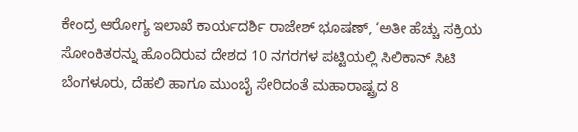ಕೇಂದ್ರ ಆರೋಗ್ಯ ಇಲಾಖೆ ಕಾರ್ಯದರ್ಶಿ ರಾಜೇಶ್‌ ಭೂಷಣ್‌, ‘ಅತೀ ಹೆಚ್ಚು ಸಕ್ರಿಯ ಸೋಂಕಿತರನ್ನು ಹೊಂದಿರುವ ದೇಶದ 10 ನಗರಗಳ ಪಟ್ಟಿಯಲ್ಲಿ ಸಿಲಿಕಾನ್‌ ಸಿಟಿ ಬೆಂಗಳೂರು, ದೆಹಲಿ ಹಾಗೂ ಮುಂಬೈ ಸೇರಿದಂತೆ ಮಹಾರಾಷ್ಟ್ರದ 8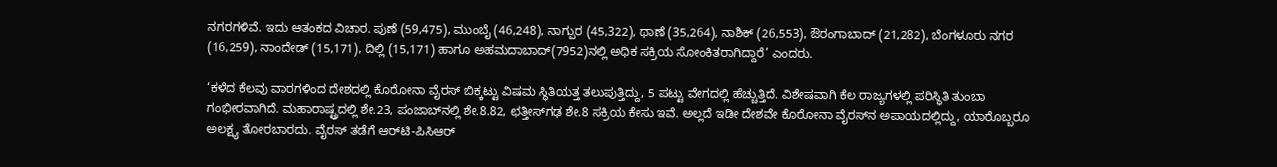ನಗರಗಳಿವೆ. ಇದು ಆತಂಕದ ವಿಚಾರ. ಪುಣೆ (59,475), ಮುಂಬೈ (46,248), ನಾಗ್ಪುರ (45,322), ಥಾಣೆ (35,264), ನಾಶಿಕ್‌ (26,553), ಔರಂಗಾಬಾದ್‌ (21,282), ಬೆಂಗಳೂರು ನಗರ (16,259), ನಾಂದೇಡ್‌ (15,171), ದಿಲ್ಲಿ (15,171) ಹಾಗೂ ಅಹಮದಾಬಾದ್‌(7952)ನಲ್ಲಿ ಅಧಿಕ ಸಕ್ರಿಯ ಸೋಂಕಿತರಾಗಿದ್ದಾರೆ’ ಎಂದರು.

‘ಕಳೆದ ಕೆಲವು ವಾರಗಳಿಂದ ದೇಶದಲ್ಲಿ ಕೊರೋನಾ ವೈರಸ್‌ ಬಿಕ್ಕಟ್ಟು ವಿಷಮ ಸ್ಥಿತಿಯತ್ತ ತಲುಪುತ್ತಿದ್ದು, 5 ಪಟ್ಟು ವೇಗದಲ್ಲಿ ಹೆಚ್ಚುತ್ತಿದೆ. ವಿಶೇಷವಾಗಿ ಕೆಲ ರಾಜ್ಯಗಳಲ್ಲಿ ಪರಿಸ್ಥಿತಿ ತುಂಬಾ ಗಂಭೀರವಾಗಿದೆ. ಮಹಾರಾಷ್ಟ್ರದಲ್ಲಿ ಶೇ.23, ಪಂಜಾಬ್‌ನಲ್ಲಿ ಶೇ.8.82, ಛತ್ತೀಸ್‌ಗಢ ಶೇ.8 ಸಕ್ರಿಯ ಕೇಸು ಇವೆ. ಅಲ್ಲದೆ ಇಡೀ ದೇಶವೇ ಕೊರೋನಾ ವೈರಸ್‌ನ ಅಪಾಯದಲ್ಲಿದ್ದು, ಯಾರೊಬ್ಬರೂ ಅಲಕ್ಷ್ಯ ತೋರಬಾರದು. ವೈರಸ್‌ ತಡೆಗೆ ಆರ್‌ಟಿ-ಪಿಸಿಆರ್‌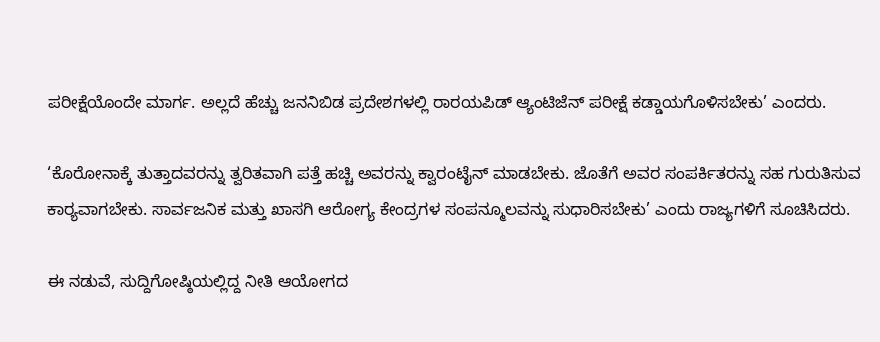ಪರೀಕ್ಷೆಯೊಂದೇ ಮಾರ್ಗ. ಅಲ್ಲದೆ ಹೆಚ್ಚು ಜನನಿಬಿಡ ಪ್ರದೇಶಗಳಲ್ಲಿ ರಾರ‍ಯಪಿಡ್‌ ಆ್ಯಂಟಿಜೆನ್‌ ಪರೀಕ್ಷೆ ಕಡ್ಡಾಯಗೊಳಿಸಬೇಕು’ ಎಂದರು.

‘ಕೊರೋನಾಕ್ಕೆ ತುತ್ತಾದವರನ್ನು ತ್ವರಿತವಾಗಿ ಪತ್ತೆ ಹಚ್ಚಿ ಅವರನ್ನು ಕ್ವಾರಂಟೈನ್‌ ಮಾಡಬೇಕು. ಜೊತೆಗೆ ಅವರ ಸಂಪರ್ಕಿತರನ್ನು ಸಹ ಗುರುತಿಸುವ ಕಾರ‍್ಯವಾಗಬೇಕು. ಸಾರ್ವಜನಿಕ ಮತ್ತು ಖಾಸಗಿ ಆರೋಗ್ಯ ಕೇಂದ್ರಗಳ ಸಂಪನ್ಮೂಲವನ್ನು ಸುಧಾರಿಸಬೇಕು’ ಎಂದು ರಾಜ್ಯಗಳಿಗೆ ಸೂಚಿಸಿದರು.

ಈ ನಡುವೆ, ಸುದ್ದಿಗೋಷ್ಠಿಯಲ್ಲಿದ್ದ ನೀತಿ ಆಯೋಗದ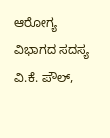ಆರೋಗ್ಯ ವಿಭಾಗದ ಸದಸ್ಯ ವಿ.ಕೆ. ಪೌಲ್‌,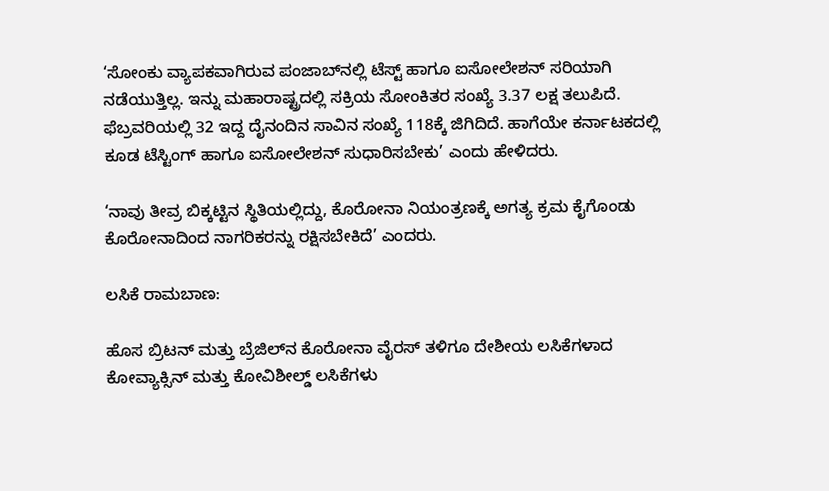‘ಸೋಂಕು ವ್ಯಾಪಕವಾಗಿರುವ ಪಂಜಾಬ್‌ನಲ್ಲಿ ಟೆಸ್ಟ್‌ ಹಾಗೂ ಐಸೋಲೇಶನ್‌ ಸರಿಯಾಗಿ ನಡೆಯುತ್ತಿಲ್ಲ. ಇನ್ನು ಮಹಾರಾಷ್ಟ್ರದಲ್ಲಿ ಸಕ್ರಿಯ ಸೋಂಕಿತರ ಸಂಖ್ಯೆ 3.37 ಲಕ್ಷ ತಲುಪಿದೆ. ಫೆಬ್ರವರಿಯಲ್ಲಿ 32 ಇದ್ದ ದೈನಂದಿನ ಸಾವಿನ ಸಂಖ್ಯೆ 118ಕ್ಕೆ ಜಿಗಿದಿದೆ. ಹಾಗೆಯೇ ಕರ್ನಾಟಕದಲ್ಲಿ ಕೂಡ ಟೆಸ್ಟಿಂಗ್‌ ಹಾಗೂ ಐಸೋಲೇಶನ್‌ ಸುಧಾರಿಸಬೇಕು’ ಎಂದು ಹೇಳಿದರು.

‘ನಾವು ತೀವ್ರ ಬಿಕ್ಕಟ್ಟಿನ ಸ್ಥಿತಿಯಲ್ಲಿದ್ದು, ಕೊರೋನಾ ನಿಯಂತ್ರಣಕ್ಕೆ ಅಗತ್ಯ ಕ್ರಮ ಕೈಗೊಂಡು ಕೊರೋನಾದಿಂದ ನಾಗರಿಕರನ್ನು ರಕ್ಷಿಸಬೇಕಿದೆ’ ಎಂದರು.

ಲಸಿಕೆ ರಾಮಬಾಣ:

ಹೊಸ ಬ್ರಿಟನ್‌ ಮತ್ತು ಬ್ರೆಜಿಲ್‌ನ ಕೊರೋನಾ ವೈರಸ್‌ ತಳಿಗೂ ದೇಶೀಯ ಲಸಿಕೆಗಳಾದ ಕೋವ್ಯಾಕ್ಸಿನ್‌ ಮತ್ತು ಕೋವಿಶೀಲ್ಡ್‌ ಲಸಿಕೆಗಳು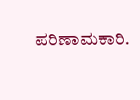ಪರಿಣಾಮಕಾರಿ.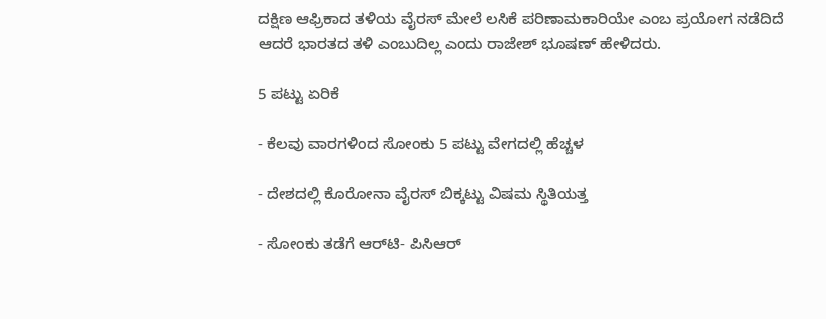ದಕ್ಷಿಣ ಆಫ್ರಿಕಾದ ತಳಿಯ ವೈರಸ್‌ ಮೇಲೆ ಲಸಿಕೆ ಪರಿಣಾಮಕಾರಿಯೇ ಎಂಬ ಪ್ರಯೋಗ ನಡೆದಿದೆ ಆದರೆ ಭಾರತದ ತಳಿ ಎಂಬುದಿಲ್ಲ ಎಂದು ರಾಜೇಶ್‌ ಭೂಷಣ್‌ ಹೇಳಿದರು.

5 ಪಟ್ಟು ಏರಿಕೆ

- ಕೆಲವು ವಾರಗಳಿಂದ ಸೋಂಕು 5 ಪಟ್ಟು ವೇಗದಲ್ಲಿ ಹೆಚ್ಚಳ

- ದೇಶದಲ್ಲಿ ಕೊರೋನಾ ವೈರಸ್‌ ಬಿಕ್ಕಟ್ಟು ವಿಷಮ ಸ್ಥಿತಿಯತ್ತ

- ಸೋಂಕು ತಡೆಗೆ ಆರ್‌ಟಿ- ಪಿಸಿಆರ್‌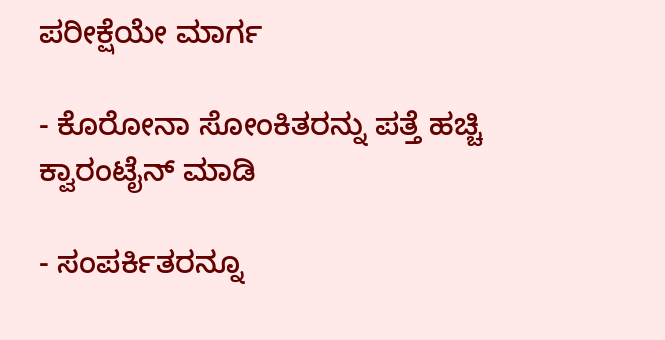ಪರೀಕ್ಷೆಯೇ ಮಾರ್ಗ

- ಕೊರೋನಾ ಸೋಂಕಿತರನ್ನು ಪತ್ತೆ ಹಚ್ಚಿ ಕ್ವಾರಂಟೈನ್‌ ಮಾಡಿ

- ಸಂಪರ್ಕಿತರನ್ನೂ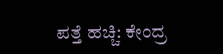ಪತ್ತೆ ಹಚ್ಚಿ: ಕೇಂದ್ರ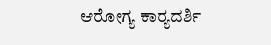ಆರೋಗ್ಯ ಕಾರ‍್ಯದರ್ಶಿ